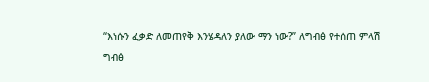“እነሱን ፈቃድ ለመጠየቅ እንሄዳለን ያለው ማን ነው?” ለግብፅ የተሰጠ ምላሽ
ግብፅ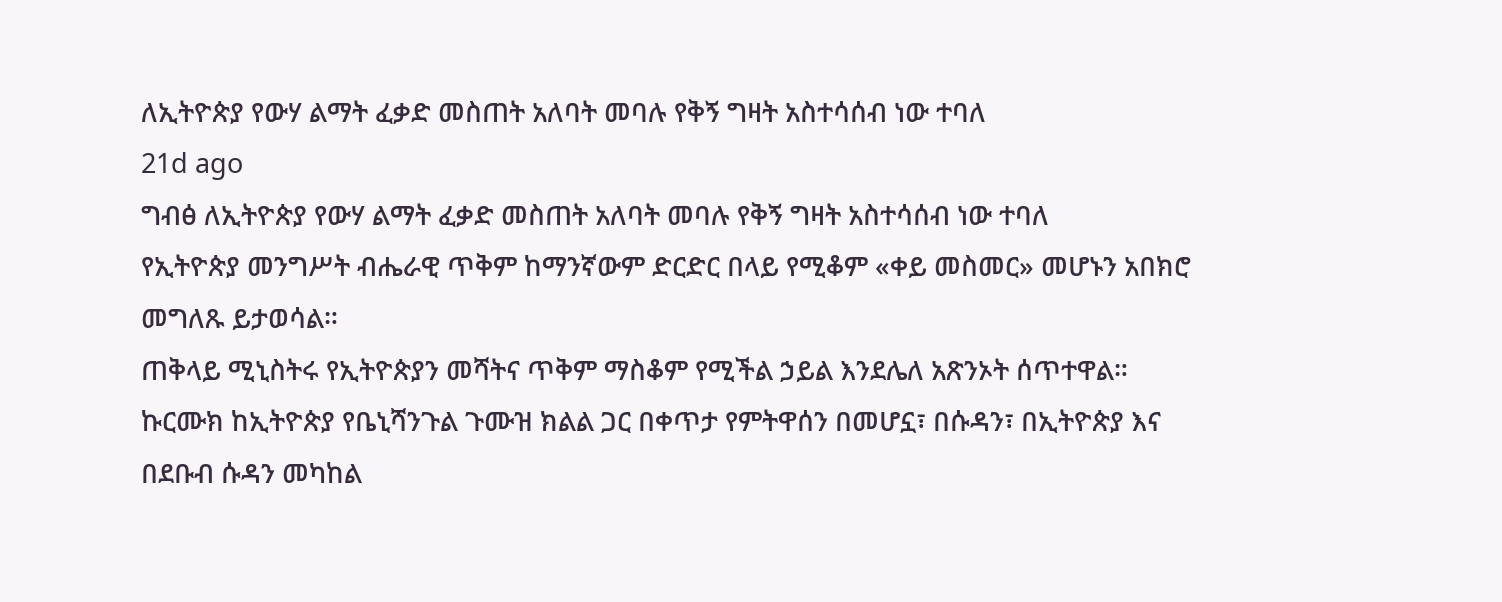ለኢትዮጵያ የውሃ ልማት ፈቃድ መስጠት አለባት መባሉ የቅኝ ግዛት አስተሳሰብ ነው ተባለ
21d ago
ግብፅ ለኢትዮጵያ የውሃ ልማት ፈቃድ መስጠት አለባት መባሉ የቅኝ ግዛት አስተሳሰብ ነው ተባለ
የኢትዮጵያ መንግሥት ብሔራዊ ጥቅም ከማንኛውም ድርድር በላይ የሚቆም «ቀይ መስመር» መሆኑን አበክሮ መግለጹ ይታወሳል።
ጠቅላይ ሚኒስትሩ የኢትዮጵያን መሻትና ጥቅም ማስቆም የሚችል ኃይል እንደሌለ አጽንኦት ሰጥተዋል።
ኩርሙክ ከኢትዮጵያ የቤኒሻንጉል ጉሙዝ ክልል ጋር በቀጥታ የምትዋሰን በመሆኗ፣ በሱዳን፣ በኢትዮጵያ እና በደቡብ ሱዳን መካከል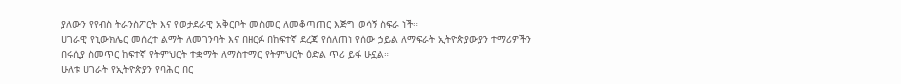ያለውን የየብስ ትራንስፖርት እና የወታደራዊ አቅርቦት መስመር ለመቆጣጠር እጅግ ወሳኝ ስፍራ ነች።
ሀገራዊ የኒውክሌር መሰረተ ልማት ለመገንባት እና በዘርፉ በከፍተኛ ደረጃ የሰለጠነ የሰው ኃይል ለማፍራት ኢትዮጵያውያን ተማሪዎችን በሩሲያ ስመጥር ከፍተኛ የትምህርት ተቋማት ለማስተማር የትምህርት ዕድል ጥሪ ይፋ ሁኗል።
ሁለቱ ሀገራት የኢትዮጵያን የባሕር በር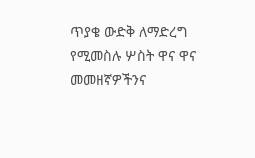ጥያቄ ውድቅ ለማድረግ የሚመስሉ ሦስት ዋና ዋና መመዘኛዎችንና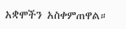አቋሞችን አስቀምጠዋል።